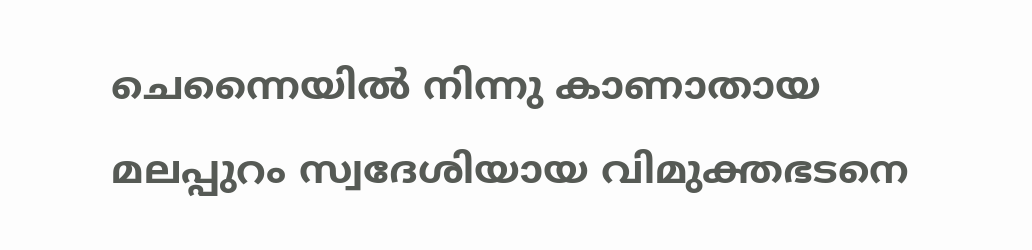ചെന്നൈയില്‍ നിന്നു കാണാതായ മലപ്പുറം സ്വദേശിയായ വിമുക്തഭടനെ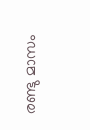രണ്ടു മാസം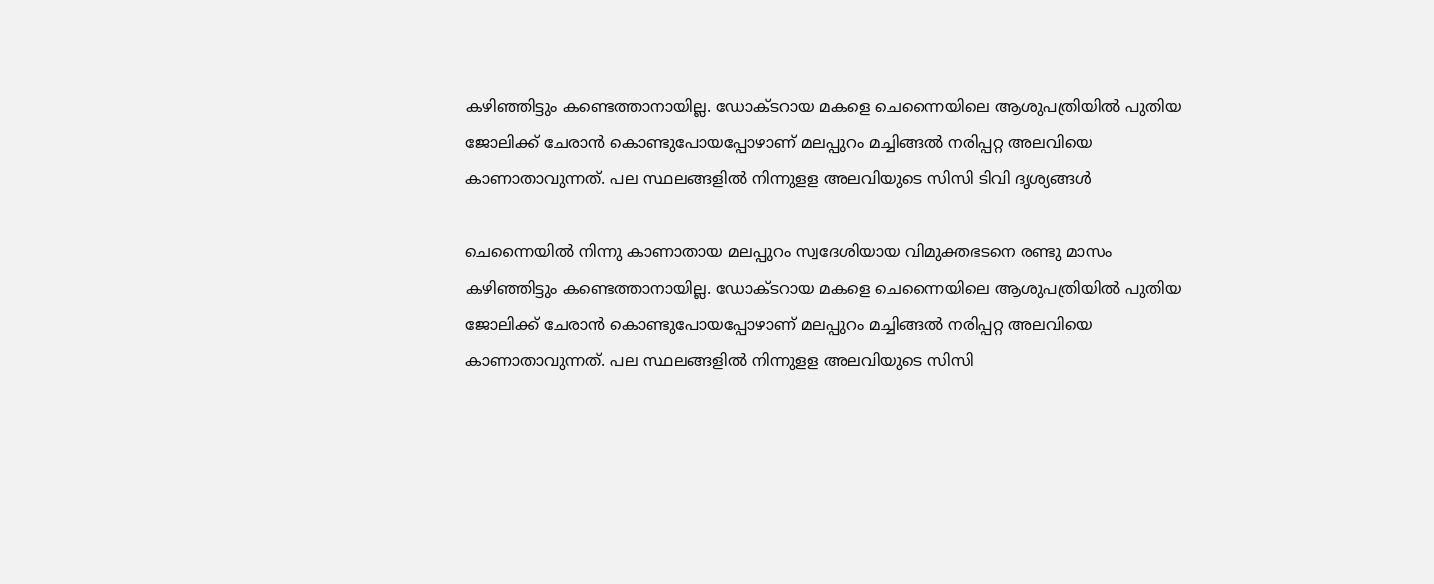കഴിഞ്ഞിട്ടും കണ്ടെത്താനായില്ല. ഡോക്ടറായ മകളെ ചെന്നൈയിലെ ആശുപത്രിയില്‍ പുതിയ ജോലിക്ക് ചേരാന്‍ കൊണ്ടുപോയപ്പോഴാണ് മലപ്പുറം മച്ചിങ്ങല്‍ നരിപ്പറ്റ അലവിയെ കാണാതാവുന്നത്. പല സ്ഥലങ്ങളില്‍ നിന്നുളള അലവിയുടെ സിസി ടിവി ദൃശ്യങ്ങള്‍

ചെന്നൈയില്‍ നിന്നു കാണാതായ മലപ്പുറം സ്വദേശിയായ വിമുക്തഭടനെ രണ്ടു മാസം കഴിഞ്ഞിട്ടും കണ്ടെത്താനായില്ല. ഡോക്ടറായ മകളെ ചെന്നൈയിലെ ആശുപത്രിയില്‍ പുതിയ ജോലിക്ക് ചേരാന്‍ കൊണ്ടുപോയപ്പോഴാണ് മലപ്പുറം മച്ചിങ്ങല്‍ നരിപ്പറ്റ അലവിയെ കാണാതാവുന്നത്. പല സ്ഥലങ്ങളില്‍ നിന്നുളള അലവിയുടെ സിസി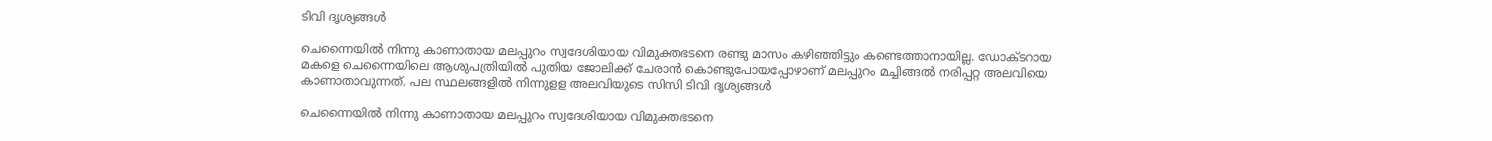ടിവി ദൃശ്യങ്ങള്‍

ചെന്നൈയില്‍ നിന്നു കാണാതായ മലപ്പുറം സ്വദേശിയായ വിമുക്തഭടനെ രണ്ടു മാസം കഴിഞ്ഞിട്ടും കണ്ടെത്താനായില്ല. ഡോക്ടറായ മകളെ ചെന്നൈയിലെ ആശുപത്രിയില്‍ പുതിയ ജോലിക്ക് ചേരാന്‍ കൊണ്ടുപോയപ്പോഴാണ് മലപ്പുറം മച്ചിങ്ങല്‍ നരിപ്പറ്റ അലവിയെ കാണാതാവുന്നത്. പല സ്ഥലങ്ങളില്‍ നിന്നുളള അലവിയുടെ സിസി ടിവി ദൃശ്യങ്ങള്‍

ചെന്നൈയില്‍ നിന്നു കാണാതായ മലപ്പുറം സ്വദേശിയായ വിമുക്തഭടനെ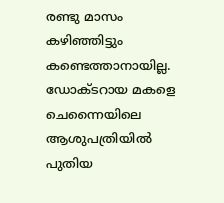രണ്ടു മാസം കഴിഞ്ഞിട്ടും കണ്ടെത്താനായില്ല. ഡോക്ടറായ മകളെ ചെന്നൈയിലെ ആശുപത്രിയില്‍ പുതിയ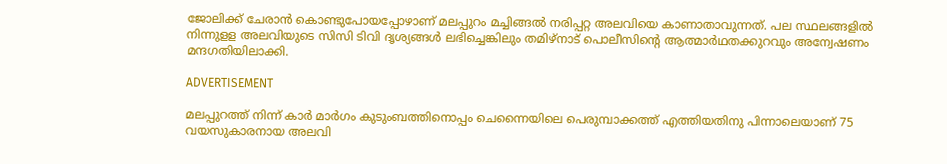ജോലിക്ക് ചേരാന്‍ കൊണ്ടുപോയപ്പോഴാണ് മലപ്പുറം മച്ചിങ്ങല്‍ നരിപ്പറ്റ അലവിയെ കാണാതാവുന്നത്. പല സ്ഥലങ്ങളില്‍ നിന്നുളള അലവിയുടെ സിസി ടിവി ദൃശ്യങ്ങള്‍ ലഭിച്ചെങ്കിലും തമിഴ്നാട് പൊലീസിന്‍റെ ആത്മാര്‍ഥതക്കുറവും അന്വേഷണം മന്ദഗതിയിലാക്കി.

ADVERTISEMENT

മലപ്പുറത്ത് നിന്ന് കാര്‍ മാര്‍ഗം കുടുംബത്തിനൊപ്പം ചെന്നൈയിലെ പെരുമ്പാക്കത്ത് എത്തിയതിനു പിന്നാലെയാണ് 75 വയസുകാരനായ അലവി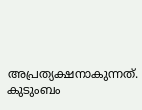അപ്രത്യക്ഷനാകുന്നത്. കുടുംബം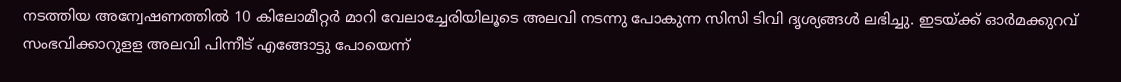നടത്തിയ അന്വേഷണത്തില്‍ 10 കിലോമീറ്റര്‍ മാറി വേലാച്ചേരിയിലൂടെ അലവി നടന്നു പോകുന്ന സിസി ടിവി ദൃശ്യങ്ങള്‍ ലഭിച്ചു. ഇടയ്ക്ക് ഓര്‍മക്കുറവ് സംഭവിക്കാറുളള അലവി പിന്നീട് എങ്ങോട്ടു പോയെന്ന്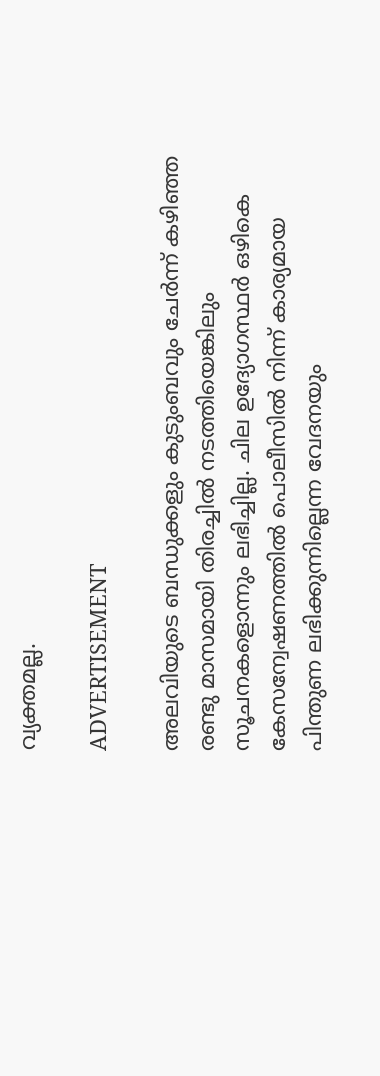വ്യക്തമല്ല.

ADVERTISEMENT

അലവിയുടെ ബന്ധുക്കളും കുടുംബവും ചേര്‍ന്ന് കഴിഞ്ഞ രണ്ടു മാസമായി തിരച്ചില്‍ നടത്തിയെങ്കിലും സൂചനകളൊന്നും ലഭിച്ചില്ല. ചില ഉദ്യോഗസ്ഥര്‍ ഒഴികെ കേസന്വേഷണത്തില്‍ പൊലീസില്‍ നിന്ന് കാര്യമായ പിന്തുണ ലഭിക്കുന്നില്ലെന്ന വേദനയും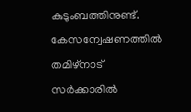കുടുംബത്തിനുണ്ട്. കേസന്വേഷണത്തില്‍ തമിഴ്നാട് സര്‍ക്കാരില്‍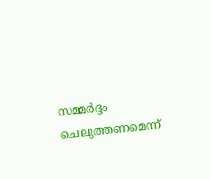സമ്മര്‍ദ്ദം ചെലുത്തണമെന്ന്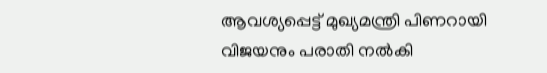ആവശ്യപ്പെട്ട് മുഖ്യമന്ത്രി പിണറായി വിജയനും പരാതി നല്‍കി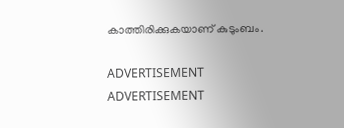കാത്തിരിക്കുകയാണ് കുടുംബം.

ADVERTISEMENT
ADVERTISEMENT